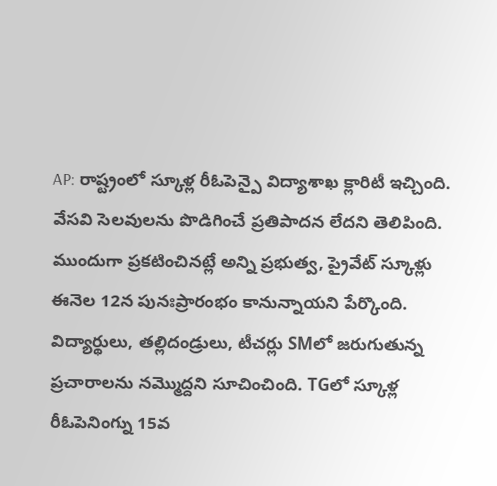AP: రాష్ట్రంలో స్కూళ్ల రీఓపెన్పై విద్యాశాఖ క్లారిటీ ఇచ్చింది. వేసవి సెలవులను పొడిగించే ప్రతిపాదన లేదని తెలిపింది. ముందుగా ప్రకటించినట్లే అన్ని ప్రభుత్వ, ప్రైవేట్ స్కూళ్లు ఈనెల 12న పునఃప్రారంభం కానున్నాయని పేర్కొంది. విద్యార్థులు, తల్లిదండ్రులు, టీచర్లు SMలో జరుగుతున్న ప్రచారాలను నమ్మొద్దని సూచించింది. TGలో స్కూళ్ల రీఓపెనింగ్ను 15వ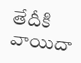తేదీకి వాయిదా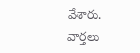వేశారు.
వార్తలు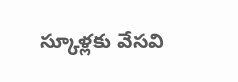స్కూళ్లకు వేసవి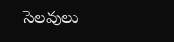సెలవులు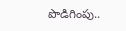పొడిగింపు..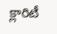క్లారిటీ